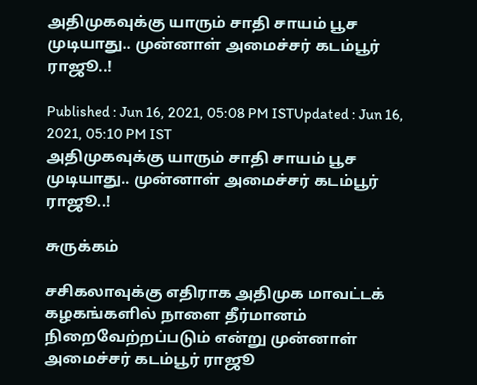அதிமுகவுக்கு யாரும் சாதி சாயம் பூச முடியாது.. முன்னாள் அமைச்சர் கடம்பூர் ராஜூ..!

Published : Jun 16, 2021, 05:08 PM ISTUpdated : Jun 16, 2021, 05:10 PM IST
அதிமுகவுக்கு யாரும் சாதி சாயம் பூச முடியாது.. முன்னாள் அமைச்சர் கடம்பூர் ராஜூ..!

சுருக்கம்

சசிகலாவுக்கு எதிராக அதிமுக மாவட்டக் கழகங்களில் நாளை தீர்மானம் நிறைவேற்றப்படும் என்று முன்னாள் அமைச்சர் கடம்பூர் ராஜூ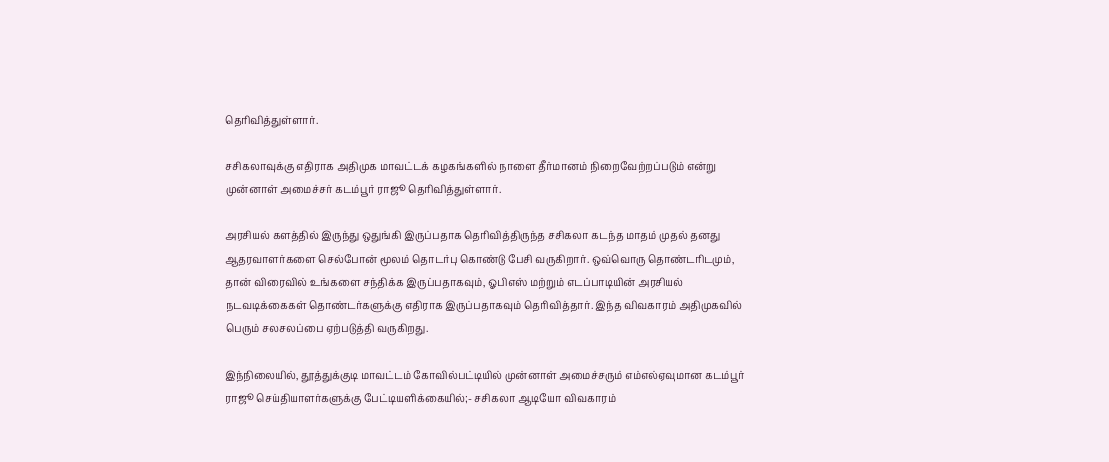தெரிவித்துள்ளார்.

சசிகலாவுக்கு எதிராக அதிமுக மாவட்டக் கழகங்களில் நாளை தீர்மானம் நிறைவேற்றப்படும் என்று முன்னாள் அமைச்சர் கடம்பூர் ராஜூ தெரிவித்துள்ளார்.

அரசியல் களத்தில் இருந்து ஒதுங்கி இருப்பதாக தெரிவித்திருந்த சசிகலா கடந்த மாதம் முதல் தனது ஆதரவாளர்களை செல்போன் மூலம் தொடர்பு கொண்டு பேசி வருகிறார். ஒவ்வொரு தொண்டரிடமும், தான் விரைவில் உங்களை சந்திக்க இருப்பதாகவும், ஓபிஎஸ் மற்றும் எடப்பாடியின் அரசியல் நடவடிக்கைகள் தொண்டர்களுக்கு எதிராக இருப்பதாகவும் தெரிவித்தார். இந்த விவகாரம் அதிமுகவில் பெரும் சலசலப்பை ஏற்படுத்தி வருகிறது.

இந்நிலையில், தூத்துக்குடி மாவட்டம் கோவில்பட்டியில் முன்னாள் அமைச்சரும் எம்எல்ஏவுமான கடம்பூர் ராஜூ செய்தியாளர்களுக்கு பேட்டியளிக்கையில்;- சசிகலா ஆடியோ விவகாரம்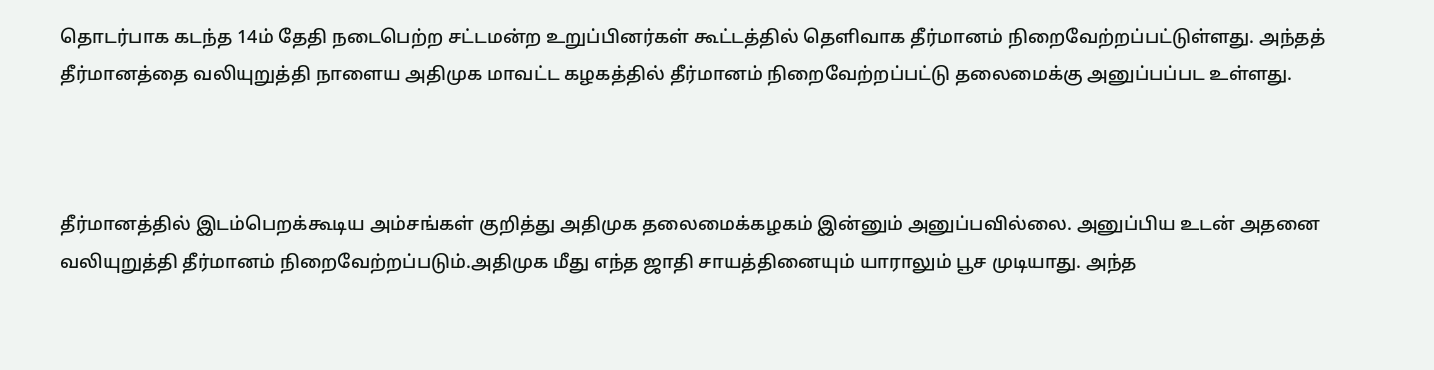தொடர்பாக கடந்த 14ம் தேதி நடைபெற்ற சட்டமன்ற உறுப்பினர்கள் கூட்டத்தில் தெளிவாக தீர்மானம் நிறைவேற்றப்பட்டுள்ளது. அந்தத் தீர்மானத்தை வலியுறுத்தி நாளைய அதிமுக மாவட்ட கழகத்தில் தீர்மானம் நிறைவேற்றப்பட்டு தலைமைக்கு அனுப்பப்பட உள்ளது.



தீர்மானத்தில் இடம்பெறக்கூடிய அம்சங்கள் குறித்து அதிமுக தலைமைக்கழகம் இன்னும் அனுப்பவில்லை. அனுப்பிய உடன் அதனை வலியுறுத்தி தீர்மானம் நிறைவேற்றப்படும்.அதிமுக மீது எந்த ஜாதி சாயத்தினையும் யாராலும் பூச முடியாது. அந்த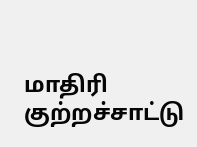மாதிரி குற்றச்சாட்டு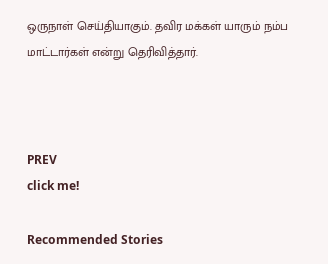ஒருநாள் செய்தியாகும். தவிர மக்கள் யாரும் நம்ப மாட்டார்கள் என்று தெரிவித்தார்.



PREV
click me!

Recommended Stories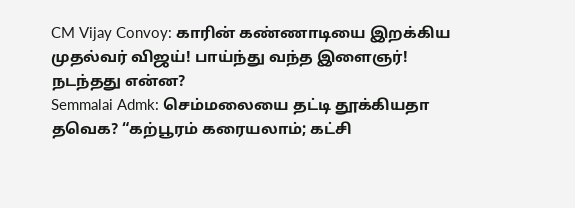CM Vijay Convoy: காரின் கண்ணாடியை இறக்கிய முதல்வர் விஜய்! பாய்ந்து வந்த இளைஞர்! நடந்தது என்ன?
Semmalai Admk: செம்மலையை தட்டி தூக்கியதா தவெக? “கற்பூரம் கரையலாம்; கட்சி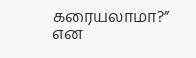கரையலாமா?” என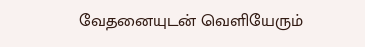வேதனையுடன் வெளியேரும்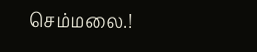செம்மலை.!